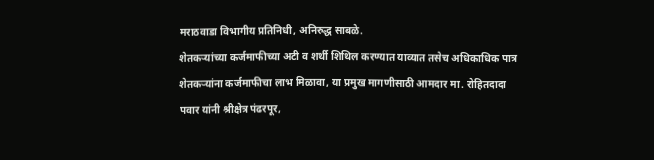मराठवाडा विभागीय प्रतिनिधी, अनिरुद्ध साबळे.
शेतकऱ्यांच्या कर्जमाफीच्या अटी व शर्थी शिथिल करण्यात याव्यात तसेच अधिकाधिक पात्र शेतकऱ्यांना कर्जमाफीचा लाभ मिळावा, या प्रमुख मागणीसाठी आमदार मा. रोहितदादा पवार यांनी श्रीक्षेत्र पंढरपूर,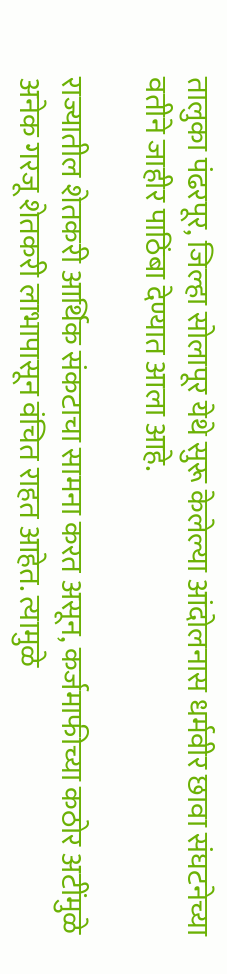तालुका पंढरपूर, जिल्हा सोलापूर येथे सुरू केलेल्या आंदोलनास धर्मवीर छावा संघटनेच्या वतीने जाहीर पाठिंबा देण्यात आला आहे.

राज्यातील शेतकरी आर्थिक संकटाचा सामना करत असून, कर्जमाफीच्या कठोर अटींमुळे अनेक गरजू शेतकरी लाभापासून वंचित राहत आहेत. त्यामुळे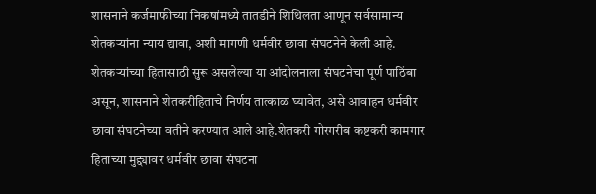शासनाने कर्जमाफीच्या निकषांमध्ये तातडीने शिथिलता आणून सर्वसामान्य शेतकऱ्यांना न्याय द्यावा, अशी मागणी धर्मवीर छावा संघटनेने केली आहे.
शेतकऱ्यांच्या हितासाठी सुरू असलेल्या या आंदोलनाला संघटनेचा पूर्ण पाठिंबा असून, शासनाने शेतकरीहिताचे निर्णय तात्काळ घ्यावेत, असे आवाहन धर्मवीर छावा संघटनेच्या वतीने करण्यात आले आहे.शेतकरी गोरगरीब कष्टकरी कामगार हिताच्या मुद्द्यावर धर्मवीर छावा संघटना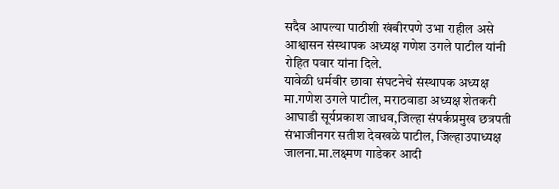सदैव आपल्या पाठीशी खंबीरपणे उभा राहील असे आश्वासन संस्थापक अध्यक्ष गणेश उगले पाटील यांनी रोहित पवार यांना दिले.
यावेळी धर्मवीर छावा संघटनेचे संस्थापक अध्यक्ष मा.गणेश उगले पाटील, मराठवाडा अध्यक्ष शेतकरी आघाडी सूर्यप्रकाश जाधव,जिल्हा संपर्कप्रमुख छत्रपती संभाजीनगर सतीश देवखळे पाटील, जिल्हाउपाध्यक्ष जालना.मा.लक्ष्मण गाडेकर आदी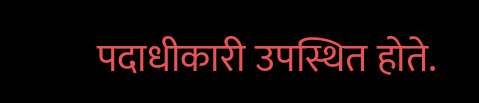पदाधीकारी उपस्थित होते.